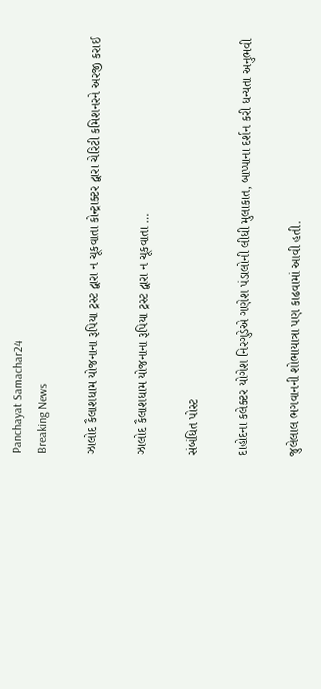Panchayat Samachar24
Breaking News

ઝાલોદ કૈલાશધામ યોજનાના રૂપિયા ટ્રસ્ટ દ્વારા ન ચૂકવાતા કોન્ટ્રાક્ટર દ્વારા ચેરિટી કમિશનરને અરજી કરાઈ

ઝાલોદ કૈલાશધામ યોજનાના રૂપિયા ટ્રસ્ટ દ્વારા ન ચૂકવાતા …

સંબંધિત પોસ્ટ

દાહોદના કલેક્ટર યોગેશ નિરગુડેએ ગણેશ પંડાલોની લીધી મુલાકાત, બાપ્પાના દર્શન કરી ધન્યતા અનુભવી

જુલેલાલ ભગવાનની શોભાયાત્રા પણ કાઢવામાં આવી હતી.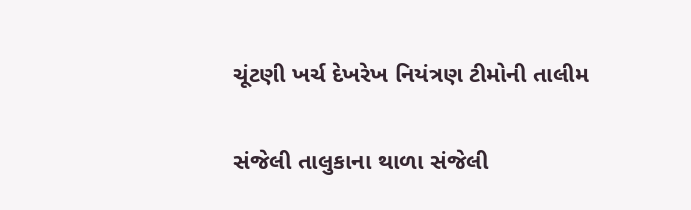ચૂંટણી ખર્ચ દેખરેખ નિયંત્રણ ટીમોની તાલીમ

સંજેલી તાલુકાના થાળા સંજેલી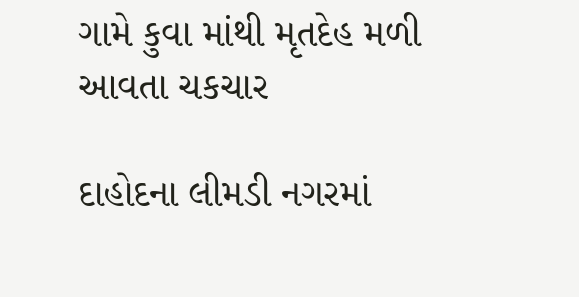ગામે કુવા માંથી મૃતદેહ મળી આવતા ચકચાર

દાહોદના લીમડી નગરમાં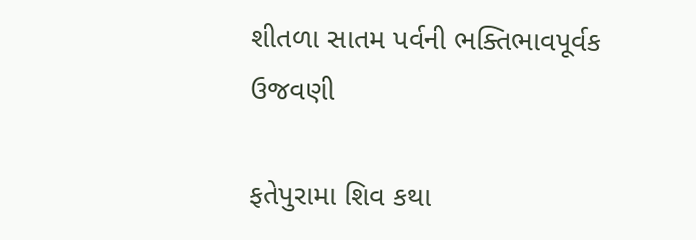શીતળા સાતમ પર્વની ભક્તિભાવપૂર્વક ઉજવણી

ફતેપુરામા શિવ કથા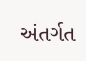અંતર્ગત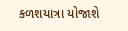કળશયાત્રા યોજાશે